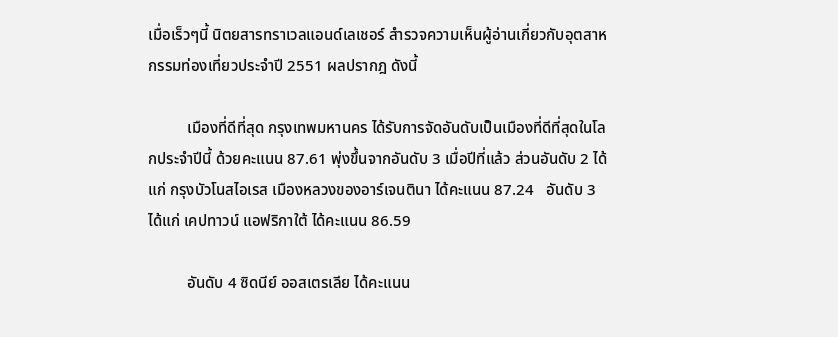เมื่อเร็วๆนี้ นิตยสารทราเวลแอนด์เลเชอร์ สำรวจความเห็นผู้อ่านเกี่ยวกับอุตสาหกรรมท่องเที่ยวประจำปี 2551 ผลปรากฎ ดังนี้

          เมืองที่ดีที่สุด กรุงเทพมหานคร ได้รับการจัดอันดับเป็นเมืองที่ดีที่สุดในโลกประจำปีนี้ ด้วยคะแนน 87.61 พุ่งขึ้นจากอันดับ 3 เมื่อปีที่แล้ว ส่วนอันดับ 2 ได้แก่ กรุงบัวโนสไอเรส เมืองหลวงของอาร์เจนตินา ได้คะแนน 87.24   อันดับ 3 ได้แก่ เคปทาวน์ แอฟริกาใต้ ได้คะแนน 86.59

          อันดับ 4 ซิดนีย์ ออสเตรเลีย ได้คะแนน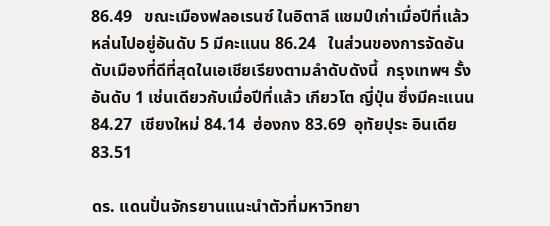86.49   ขณะเมืองฟลอเรนซ์ ในอิตาลี แชมป์เก่าเมื่อปีที่แล้วหล่นไปอยู่อันดับ 5 มีคะแนน 86.24   ในส่วนของการจัดอันดับเมืองที่ดีที่สุดในเอเชียเรียงตามลำดับดังนี้  กรุงเทพฯ รั้งอันดับ 1 เช่นเดียวกับเมื่อปีที่แล้ว เกียวโต ญี่ปุ่น ซึ่งมีคะแนน 84.27  เชียงใหม่ 84.14  ฮ่องกง 83.69  อุทัยปุระ อินเดีย 83.51

ดร. แดนปั่นจักรยานแนะนำตัวที่มหาวิทยา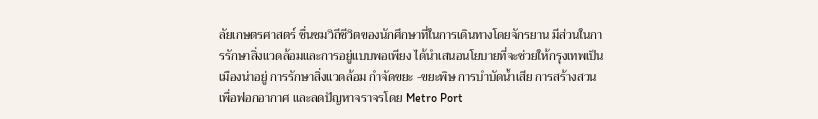ลัยเกษตรศาสตร์ ชื่นชมวิถีชีวิตของนักศึกษาที่ในการเดินทางโดยจักรยาน มีส่วนในการรักษาสิ่งแวดล้อมและการอยู่แบบพอเพียง ได้นำเสนอนโยบายที่จะช่วยให้กรุงเทพเป็นเมืองน่าอยู่ การรักษาสิ่งแวดล้อม กำจัดขยะ -ขยะพิษ การบำบัดน้ำเสีย การสร้างสวนเพื่อฟอกอากาศ และลดปัญหาจราจรโดย Metro Port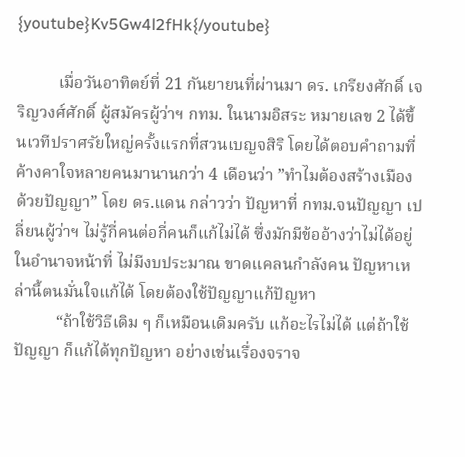{youtube}Kv5Gw4l2fHk{/youtube}

          เมื่อวันอาทิตย์ที่ 21 กันยายนที่ผ่านมา ดร. เกรียงศักดิ์ เจริญวงศ์ศักดิ์ ผู้สมัครผู้ว่าฯ กทม. ในนามอิสระ หมายเลข 2 ได้ขึ้นเวทีปราศรัยใหญ่ครั้งแรกที่สวนเบญจสิริ โดยได้ตอบคำถามที่ค้างคาใจหลายคนมานานกว่า 4 เดือนว่า ”ทำไมต้องสร้างเมืองด้วยปัญญา” โดย ดร.แดน กล่าวว่า ปัญหาที่ กทม.จนปัญญา เปลี่ยนผู้ว่าฯ ไม่รู้กี่คนต่อกี่คนก็แก้ไม่ได้ ซึ่งมักมีข้ออ้างว่าไม่ได้อยู่ในอำนาจหน้าที่ ไม่มีงบประมาณ ขาดแคลนกำลังคน ปัญหาเหล่านี้ตนมั่นใจแก้ได้ โดยต้องใช้ปัญญาแก้ปัญหา
          “ถ้าใช้วิธีเดิม ๆ ก็เหมือนเดิมครับ แก้อะไรไม่ได้ แต่ถ้าใช้ปัญญา ก็แก้ได้ทุกปัญหา อย่างเช่นเรื่องจราจ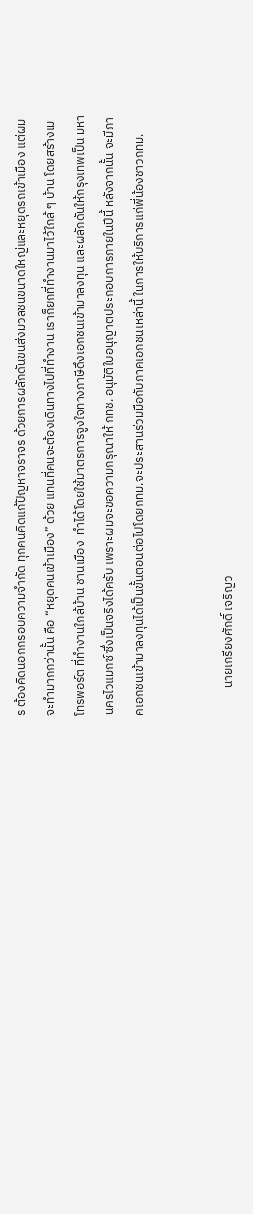ร ต้องคิดนอกกรอบความจำกัด ทุกคนคิดแก้ปัญหาจราจร ด้วยการผลักดันขนส่งมวลชนขนาดใหญ่และหยุดรถเข้าเมือง แต่ผมจะทำมากกว่านั้น คือ “หยุดคนเข้าเมือง” ด้วย แทนที่คนจะต้องเดินทางไปที่ทำงาน เราก็ยกที่ทำงานมาไว้ใกล้ ๆ บ้าน โดยสร้างเมโทรพอร์ต ที่ทำงานใกล้บ้าน ชานเมือง  ทำได้โดยใช้มาตรการจูงใจทางภาษีดึงเอกชนเข้ามาลงทุน และผลักดันให้กรุงเทพเป็น มหานครไวแมกซ์ ซึ่งเป็นจริงได้ครับ เพราะผมจะขอความกรุณาให้ กทช. อนุมัติใบอนุญาตประกอบการภายในปีนี้ หลังจากนั้น จะมีภาคเอกชนเข้ามาลงทุนได้เป็นขั้นตอนต่อไปโดยกทม.จะประสานร่วมมือกับภาคเอกชนเหล่านี้ ในการให้บริการแก่พี่น้องชาวกทม.


          นายเกรียงศักดิ์ เจริญว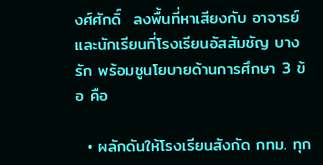งศ์ศักดิ์  ลงพื้นที่หาเสียงกับ อาจารย์และนักเรียนที่โรงเรียนอัสสัมชัญ บางรัก พร้อมชูนโยบายด้านการศึกษา 3 ข้อ คือ

  • ผลักดันให้โรงเรียนสังกัด กทม. ทุก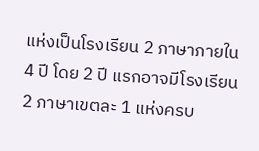แห่งเป็นโรงเรียน 2 ภาษาภายใน 4 ปี โดย 2 ปี แรกอาจมีโรงเรียน 2 ภาษาเขตละ 1 แห่งครบ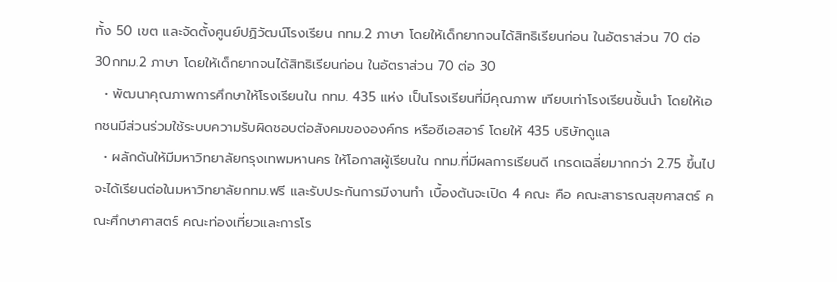ทั้ง 50 เขต และจัดตั้งศูนย์ปฏิวัฒน์โรงเรียน กทม.2 ภาษา โดยให้เด็กยากจนได้สิทธิเรียนก่อน ในอัตราส่วน 70 ต่อ 30กทม.2 ภาษา โดยให้เด็กยากจนได้สิทธิเรียนก่อน ในอัตราส่วน 70 ต่อ 30
  • พัฒนาคุณภาพการศึกษาให้โรงเรียนใน กทม. 435 แห่ง เป็นโรงเรียนที่มีคุณภาพ เทียบเท่าโรงเรียนชั้นนำ โดยให้เอกชนมีส่วนร่วมใช้ระบบความรับผิดชอบต่อสังคมขององค์กร หรือซีเอสอาร์ โดยให้ 435 บริษัทดูแล
  • ผลักดันให้มีมหาวิทยาลัยกรุงเทพมหานคร ให้โอกาสผู้เรียนใน กทม.ที่มีผลการเรียนดี เกรดเฉลี่ยมากกว่า 2.75 ขึ้นไป จะได้เรียนต่อในมหาวิทยาลัยกทม.ฟรี และรับประกันการมีงานทำ เบื้องต้นจะเปิด 4 คณะ คือ คณะสาธารณสุขศาสตร์ คณะศึกษาศาสตร์ คณะท่องเที่ยวและการโร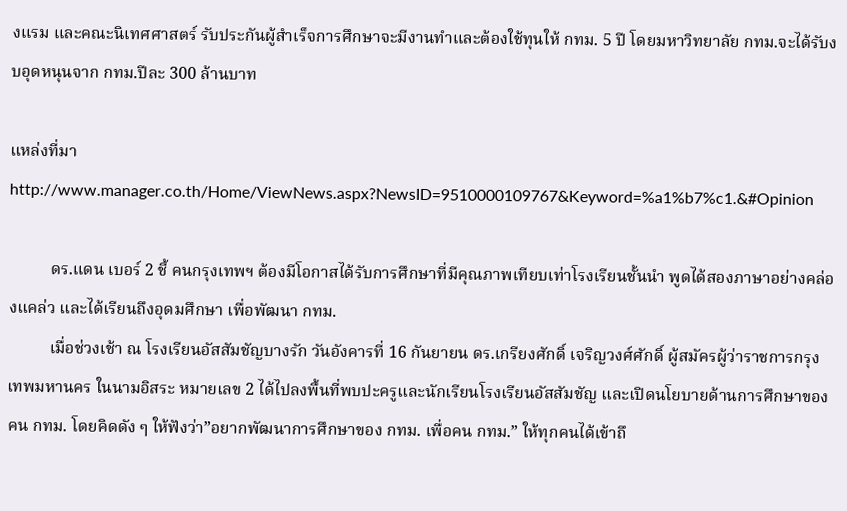งแรม และคณะนิเทศศาสตร์ รับประกันผู้สำเร็จการศึกษาจะมีงานทำและต้องใช้ทุนให้ กทม. 5 ปี โดยมหาวิทยาลัย กทม.จะได้รับงบอุดหนุนจาก กทม.ปีละ 300 ล้านบาท

แหล่งที่มา  http://www.manager.co.th/Home/ViewNews.aspx?NewsID=9510000109767&Keyword=%a1%b7%c1.&#Opinion

          ดร.แดน เบอร์ 2 ชี้ คนกรุงเทพฯ ต้องมีโอกาสได้รับการศึกษาที่มีคุณภาพเทียบเท่าโรงเรียนชั้นนำ พูดได้สองภาษาอย่างคล่องแคล่ว และได้เรียนถึงอุดมศึกษา เพื่อพัฒนา กทม.
          เมื่อช่วงเช้า ณ โรงเรียนอัสสัมชัญบางรัก วันอังคารที่ 16 กันยายน ดร.เกรียงศักดิ์ เจริญวงศ์ศักดิ์ ผู้สมัครผู้ว่าราชการกรุงเทพมหานคร ในนามอิสระ หมายเลข 2 ได้ไปลงพื้นที่พบปะครูและนักเรียนโรงเรียนอัสสัมชัญ และเปิดนโยบายด้านการศึกษาของคน กทม. โดยคิดดัง ๆ ให้ฟังว่า”อยากพัฒนาการศึกษาของ กทม. เพื่อคน กทม.” ให้ทุกคนได้เข้าถึ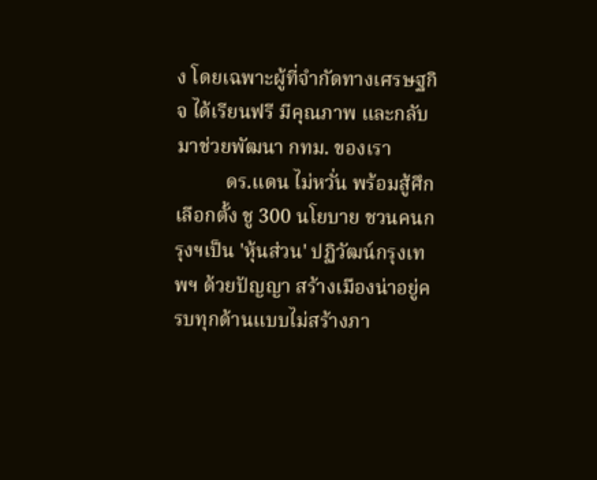ง โดยเฉพาะผู้ที่จำกัดทางเศรษฐกิจ ได้เรียนฟรี มีคุณภาพ และกลับมาช่วยพัฒนา กทม. ของเรา
          ดร.แดน ไม่หวั่น พร้อมสู้ศึกเลือกตั้ง ชู 300 นโยบาย ชวนคนกรุงฯเป็น 'หุ้นส่วน' ปฏิวัฒน์กรุงเทพฯ ด้วยปัญญา สร้างเมืองน่าอยู่ครบทุกด้านแบบไม่สร้างภา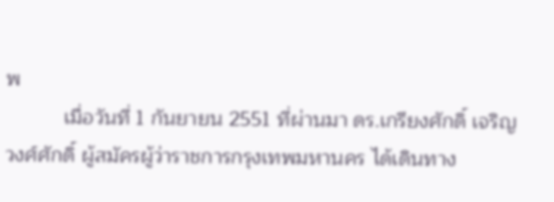พ
          เมื่อวันที่ 1 กันยายน 2551 ที่ผ่านมา ดร.เกรียงศักดิ์ เจริญวงศ์ศักดิ์ ผู้สมัครผู้ว่าราชการกรุงเทพมหานคร ได้เดินทาง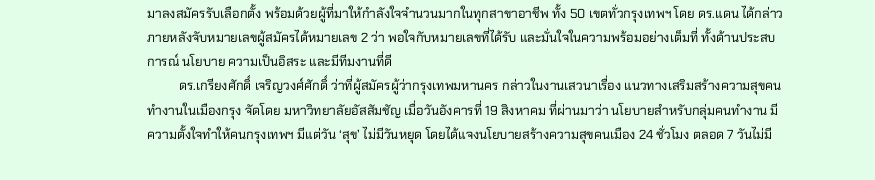มาลงสมัครรับเลือกตั้ง พร้อมด้วยผู้ที่มาให้กำลังใจจำนวนมากในทุกสาขาอาชีพ ทั้ง 50 เขตทั่วกรุงเทพฯ โดย ดร.แดน ได้กล่าวภายหลังจับหมายเลขผู้สมัครได้หมายเลข 2 ว่า พอใจกับหมายเลขที่ได้รับ และมั่นใจในความพร้อมอย่างเต็มที่ ทั้งด้านประสบการณ์ นโยบาย ความเป็นอิสระ และมีทีมงานที่ดี
          ดร.เกรียงศักดิ์ เจริญวงศ์ศักดิ์ ว่าที่ผู้สมัครผู้ว่ากรุงเทพมหานคร กล่าวในงานเสวนาเรื่อง แนวทางเสริมสร้างความสุขคนทำงานในเมืองกรุง จัดโดย มหาวิทยาลัยอัสสัมชัญ เมื่อวันอังคารที่ 19 สิงหาคม ที่ผ่านมาว่า นโยบายสำหรับกลุ่มคนทำงาน มีความตั้งใจทำให้คนกรุงเทพฯ มีแต่วัน ‘สุข’ ไม่มีวันหยุด โดยได้แจงนโยบายสร้างความสุขคนเมือง 24 ชั่วโมง ตลอด 7 วันไม่มี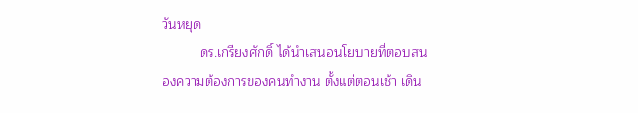วันหยุด
          ดร.เกรียงศักดิ์ ได้นำเสนอนโยบายที่ตอบสนองความต้องการของคนทำงาน ตั้งแต่ตอนเช้า เดิน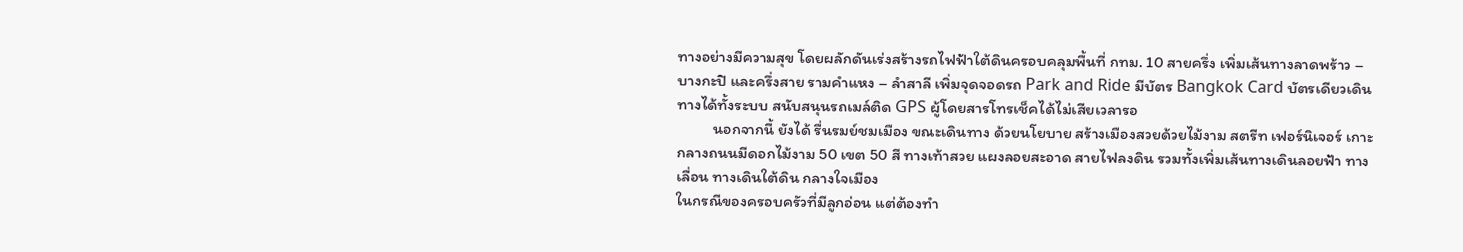ทางอย่างมีความสุข โดยผลักดันเร่งสร้างรถไฟฟ้าใต้ดินครอบคลุมพื้นที่ กทม. 10 สายครึ่ง เพิ่มเส้นทางลาดพร้าว – บางกะปิ และครึ่งสาย รามคำแหง – ลำสาลี เพิ่มจุดจอดรถ Park and Ride มีบัตร Bangkok Card บัตรเดียวเดินทางได้ทั้งระบบ สนับสนุนรถเมล์ติด GPS ผู้โดยสารโทรเช็คได้ไม่เสียเวลารอ
          นอกจากนี้ ยังได้ รื่นรมย์ชมเมือง ขณะเดินทาง ด้วยนโยบาย สร้างเมืองสวยด้วยไม้งาม สตรีท เฟอร์นิเจอร์ เกาะกลางถนนมีดอกไม้งาม 50 เขต 50 สี ทางเท้าสวย แผงลอยสะอาด สายไฟลงดิน รวมทั้งเพิ่มเส้นทางเดินลอยฟ้า ทางเลื่อน ทางเดินใต้ดิน กลางใจเมือง
ในกรณีของครอบครัวที่มีลูกอ่อน แต่ต้องทำ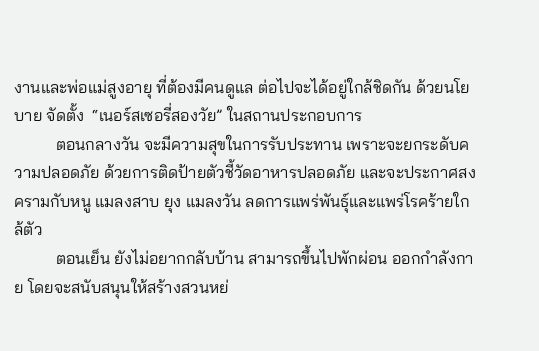งานและพ่อแม่สูงอายุ ที่ต้องมีคนดูแล ต่อไปจะได้อยู่ใกล้ชิดกัน ด้วยนโยบาย จัดตั้ง  “เนอร์สเซอรี่สองวัย” ในสถานประกอบการ
          ตอนกลางวัน จะมีความสุขในการรับประทาน เพราะจะยกระดับความปลอดภัย ด้วยการติดป้ายตัวชี้วัดอาหารปลอดภัย และจะประกาศสงครามกับหนู แมลงสาบ ยุง แมลงวัน ลดการแพร่พันธุ์และแพร่โรคร้ายใกล้ตัว
          ตอนเย็น ยังไม่อยากกลับบ้าน สามารถขึ้นไปพักผ่อน ออกกำลังกาย โดยจะสนับสนุนให้สร้างสวนหย่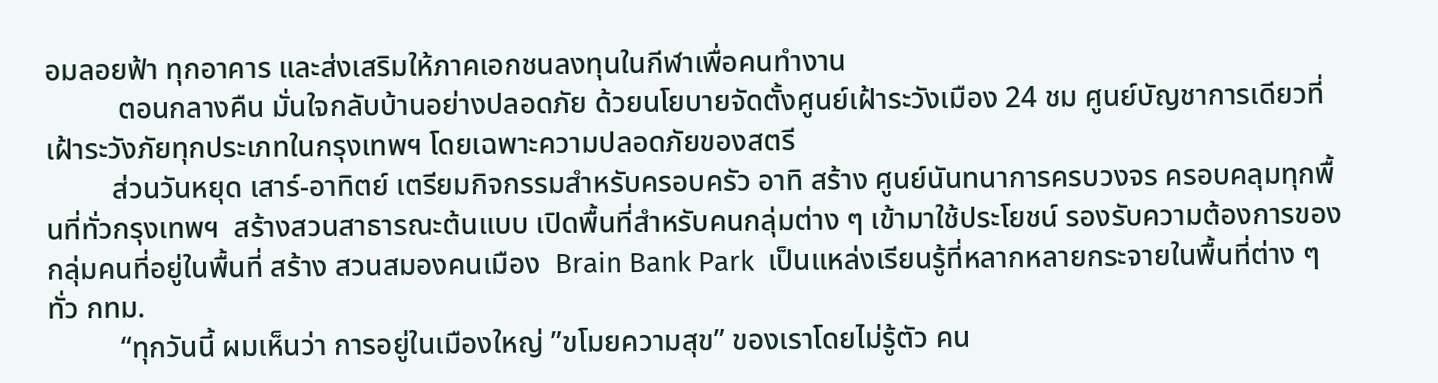อมลอยฟ้า ทุกอาคาร และส่งเสริมให้ภาคเอกชนลงทุนในกีฬาเพื่อคนทำงาน
          ตอนกลางคืน มั่นใจกลับบ้านอย่างปลอดภัย ด้วยนโยบายจัดตั้งศูนย์เฝ้าระวังเมือง 24 ชม ศูนย์บัญชาการเดียวที่เฝ้าระวังภัยทุกประเภทในกรุงเทพฯ โดยเฉพาะความปลอดภัยของสตรี
         ส่วนวันหยุด เสาร์-อาทิตย์ เตรียมกิจกรรมสำหรับครอบครัว อาทิ สร้าง ศูนย์นันทนาการครบวงจร ครอบคลุมทุกพื้นที่ทั่วกรุงเทพฯ  สร้างสวนสาธารณะต้นแบบ เปิดพื้นที่สำหรับคนกลุ่มต่าง ๆ เข้ามาใช้ประโยชน์ รองรับความต้องการของกลุ่มคนที่อยู่ในพื้นที่ สร้าง สวนสมองคนเมือง  Brain Bank Park  เป็นแหล่งเรียนรู้ที่หลากหลายกระจายในพื้นที่ต่าง ๆ ทั่ว กทม.
          “ทุกวันนี้ ผมเห็นว่า การอยู่ในเมืองใหญ่ ”ขโมยความสุข” ของเราโดยไม่รู้ตัว คน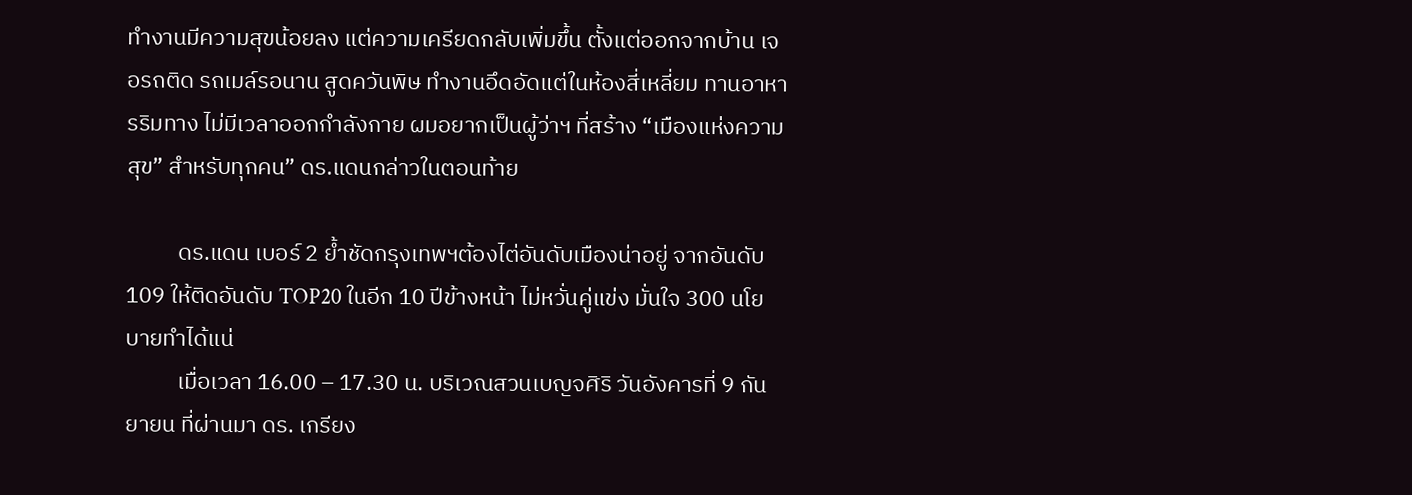ทำงานมีความสุขน้อยลง แต่ความเครียดกลับเพิ่มขึ้น ตั้งแต่ออกจากบ้าน เจอรถติด รถเมล์รอนาน สูดควันพิษ ทำงานอึดอัดแต่ในห้องสี่เหลี่ยม ทานอาหารริมทาง ไม่มีเวลาออกกำลังกาย ผมอยากเป็นผู้ว่าฯ ที่สร้าง “เมืองแห่งความสุข” สำหรับทุกคน” ดร.แดนกล่าวในตอนท้าย

          ดร.แดน เบอร์ 2 ย้ำชัดกรุงเทพฯต้องไต่อันดับเมืองน่าอยู่ จากอันดับ 109 ให้ติดอันดับ TOP20 ในอีก 10 ปีข้างหน้า ไม่หวั่นคู่แข่ง มั่นใจ 300 นโยบายทำได้แน่
          เมื่อเวลา 16.00 – 17.30 น. บริเวณสวนเบญจศิริ วันอังคารที่ 9 กันยายน ที่ผ่านมา ดร. เกรียง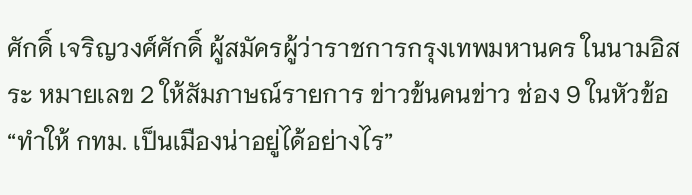ศักดิ์ เจริญวงศ์ศักดิ์ ผู้สมัครผู้ว่าราชการกรุงเทพมหานคร ในนามอิสระ หมายเลข 2 ให้สัมภาษณ์รายการ ข่าวข้นคนข่าว ช่อง 9 ในหัวข้อ “ทำให้ กทม. เป็นเมืองน่าอยู่ได้อย่างไร”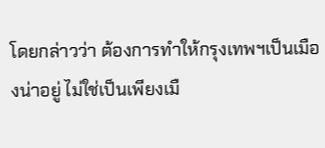โดยกล่าวว่า ต้องการทำให้กรุงเทพฯเป็นเมืองน่าอยู่ ไม่ใช่เป็นเพียงเมื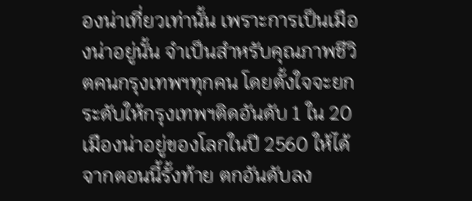องน่าเที่ยวเท่านั้น เพราะการเป็นเมืองน่าอยู่นั้น จำเป็นสำหรับคุณภาพชีวิตคนกรุงเทพฯทุกคน โดยตั้งใจจะยกระดับให้กรุงเทพฯติดอันดับ 1 ใน 20 เมืองน่าอยู่ของโลกในปี 2560 ให้ได้จากตอนนี้รั้งท้าย ตกอันดับลง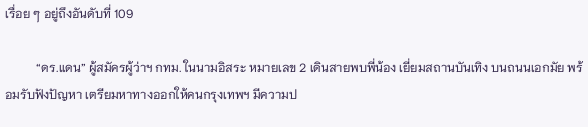เรื่อย ๆ อยู่ถึงอันดับที่ 109

          “ดร.แดน” ผู้สมัครผู้ว่าฯ กทม. ในนามอิสระ หมายเลข 2 เดินสายพบพี่น้อง เยี่ยมสถานบันเทิง บนถนนเอกมัย พร้อมรับฟังปัญหา เตรียมหาทางออกให้คนกรุงเทพฯ มีความป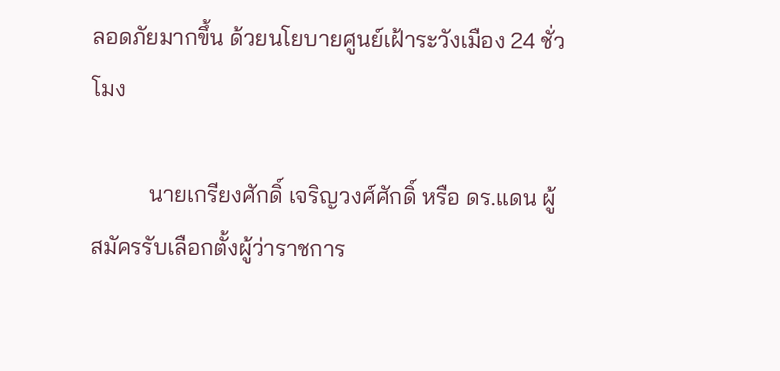ลอดภัยมากขึ้น ด้วยนโยบายศูนย์เฝ้าระวังเมือง 24 ชั่วโมง

          นายเกรียงศักดิ์ เจริญวงศ์ศักดิ์ หรือ ดร.แดน ผู้สมัครรับเลือกตั้งผู้ว่าราชการ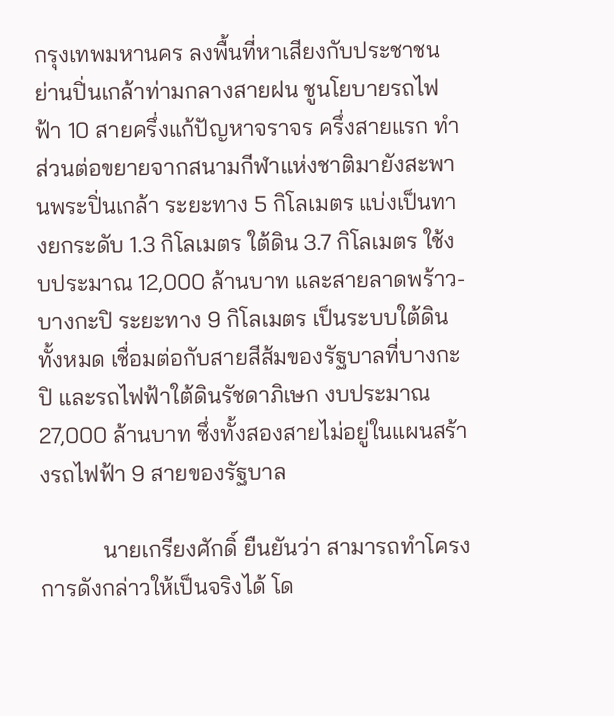กรุงเทพมหานคร ลงพื้นที่หาเสียงกับประชาชนย่านปิ่นเกล้าท่ามกลางสายฝน ชูนโยบายรถไฟฟ้า 10 สายครึ่งแก้ปัญหาจราจร ครึ่งสายแรก ทำส่วนต่อขยายจากสนามกีฬาแห่งชาติมายังสะพานพระปิ่นเกล้า ระยะทาง 5 กิโลเมตร แบ่งเป็นทางยกระดับ 1.3 กิโลเมตร ใต้ดิน 3.7 กิโลเมตร ใช้งบประมาณ 12,000 ล้านบาท และสายลาดพร้าว-บางกะปิ ระยะทาง 9 กิโลเมตร เป็นระบบใต้ดินทั้งหมด เชื่อมต่อกับสายสีส้มของรัฐบาลที่บางกะปิ และรถไฟฟ้าใต้ดินรัชดาภิเษก งบประมาณ 27,000 ล้านบาท ซึ่งทั้งสองสายไม่อยู่ในแผนสร้างรถไฟฟ้า 9 สายของรัฐบาล

           นายเกรียงศักดิ์ ยืนยันว่า สามารถทำโครงการดังกล่าวให้เป็นจริงได้ โด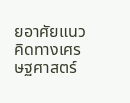ยอาศัยแนวคิดทางเศรษฐศาสตร์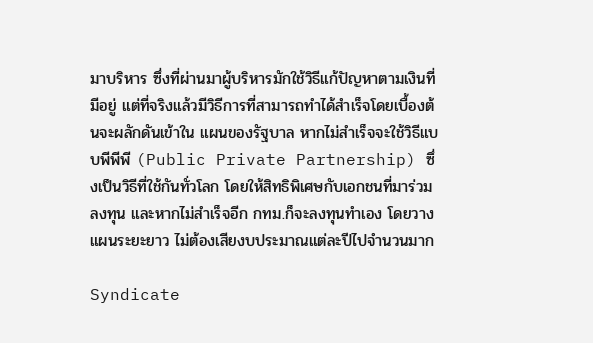มาบริหาร ซึ่งที่ผ่านมาผู้บริหารมักใช้วิธีแก้ปัญหาตามเงินที่มีอยู่ แต่ที่จริงแล้วมีวิธีการที่สามารถทำได้สำเร็จโดยเบื้องต้นจะผลักดันเข้าใน แผนของรัฐบาล หากไม่สำเร็จจะใช้วิธีแบบพีพีพี (Public Private Partnership) ซึ่งเป็นวิธีที่ใช้กันทั่วโลก โดยให้สิทธิพิเศษกับเอกชนที่มาร่วมลงทุน และหากไม่สำเร็จอีก กทม.ก็จะลงทุนทำเอง โดยวางแผนระยะยาว ไม่ต้องเสียงบประมาณแต่ละปีไปจำนวนมาก

Syndicate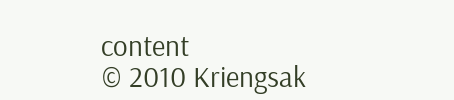content
© 2010 Kriengsak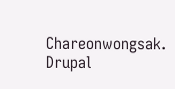Chareonwongsak. Drupal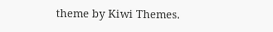theme by Kiwi Themes.